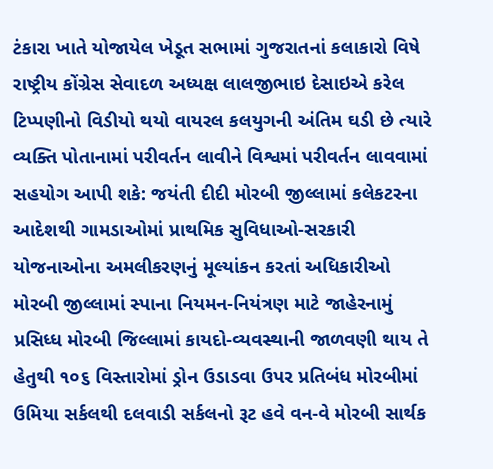ટંકારા ખાતે યોજાયેલ ખેડૂત સભામાં ગુજરાતનાં કલાકારો વિષે રાષ્ટ્રીય કોંગ્રેસ સેવાદળ અધ્યક્ષ લાલજીભાઇ દેસાઇએ કરેલ ટિપ્પણીનો વિડીયો થયો વાયરલ કલયુગની અંતિમ ઘડી છે ત્યારે વ્યક્તિ પોતાનામાં પરીવર્તન લાવીને વિશ્વમાં પરીવર્તન લાવવામાં સહયોગ આપી શકે: જયંતી દીદી મોરબી જીલ્લામાં કલેકટરના આદેશથી ગામડાઓમાં પ્રાથમિક સુવિધાઓ-સરકારી યોજનાઓના અમલીકરણનું મૂલ્યાંકન કરતાં અધિકારીઓ મોરબી જીલ્લામાં સ્પાના નિયમન-નિયંત્રણ માટે જાહેરનામું પ્રસિધ્ધ મોરબી જિલ્લામાં કાયદો-વ્યવસ્થાની જાળવણી થાય તે હેતુથી ૧૦૬ વિસ્તારોમાં ડ્રોન ઉડાડવા ઉપર પ્રતિબંધ મોરબીમાં ઉમિયા સર્કલથી દલવાડી સર્કલનો રૂટ હવે વન-વે મોરબી સાર્થક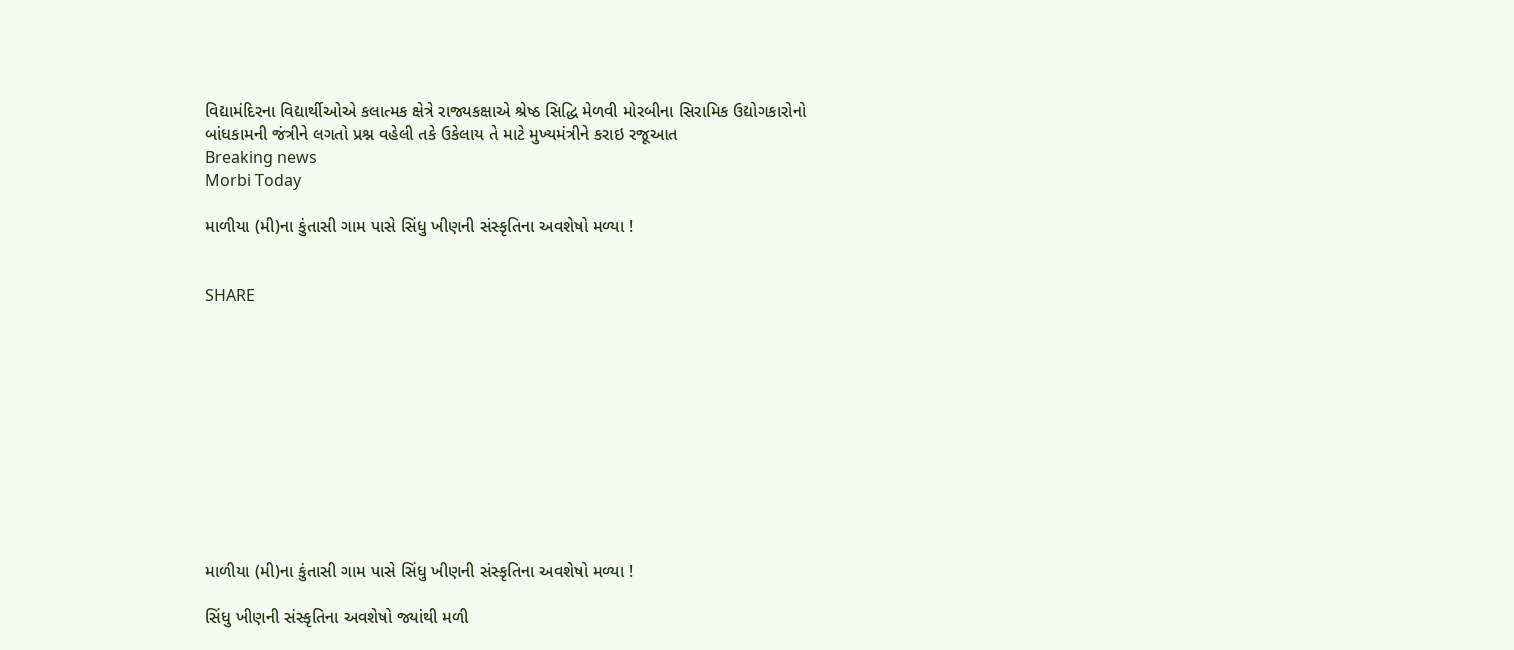વિદ્યામંદિરના વિદ્યાર્થીઓએ કલાત્મક ક્ષેત્રે રાજ્યકક્ષાએ શ્રેષ્ઠ સિદ્ધિ મેળવી મોરબીના સિરામિક ઉદ્યોગકારોનો બાંધકામની જંત્રીને લગતો પ્રશ્ન વહેલી તકે ઉકેલાય તે માટે મુખ્યમંત્રીને કરાઇ રજૂઆત
Breaking news
Morbi Today

માળીયા (મી)ના કુંતાસી ગામ પાસે સિંધુ ખીણની સંસ્કૃતિના અવશેષો મળ્યા !


SHARE











માળીયા (મી)ના કુંતાસી ગામ પાસે સિંધુ ખીણની સંસ્કૃતિના અવશેષો મળ્યા !

સિંધુ ખીણની સંસ્કૃતિના અવશેષો જ્યાંથી મળી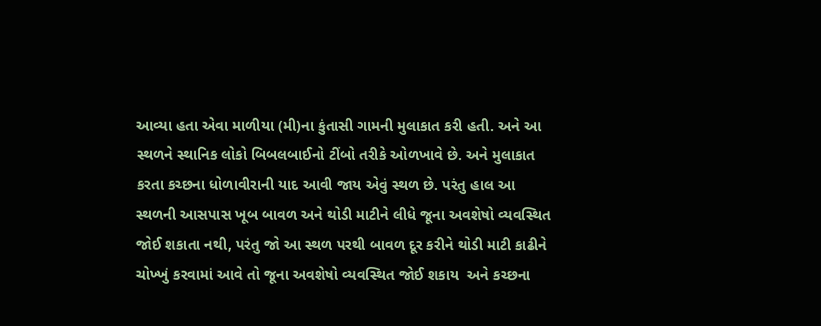આવ્યા હતા એવા માળીયા (મી)ના કુંતાસી ગામની મુલાકાત કરી હતી. અને આ સ્થળને સ્થાનિક લોકો બિબલબાઈનો ટીંબો તરીકે ઓળખાવે છે. અને મુલાકાત કરતા કચ્છના ધોળાવીરાની યાદ આવી જાય એવું સ્થળ છે. પરંતુ હાલ આ સ્થળની આસપાસ ખૂબ બાવળ અને થોડી માટીને લીધે જૂના અવશેષો વ્યવસ્થિત જોઈ શકાતા નથી, પરંતુ જો આ સ્થળ પરથી બાવળ દૂર કરીને થોડી માટી કાઢીને ચોખ્ખું કરવામાં આવે તો જૂના અવશેષો વ્યવસ્થિત જોઈ શકાય  અને કચ્છના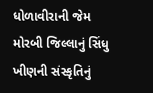ધોળાવીરાની જેમ મોરબી જિલ્લાનું સિંધુ ખીણની સંસ્કૃતિનું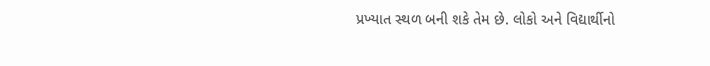પ્રખ્યાત સ્થળ બની શકે તેમ છે. લોકો અને વિદ્યાર્થીનો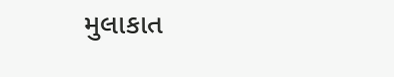મુલાકાત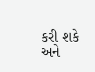કરી શકે અને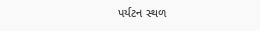પર્યટન સ્થળ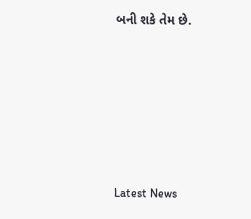બની શકે તેમ છે.






Latest News